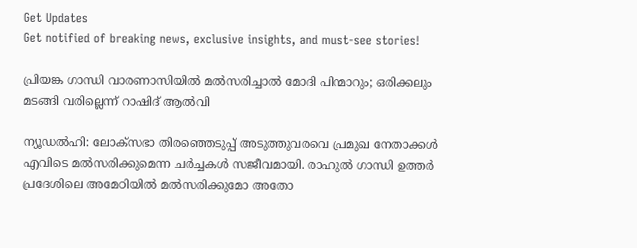Get Updates
Get notified of breaking news, exclusive insights, and must-see stories!

പ്രിയങ്ക ഗാന്ധി വാരണാസിയില്‍ മല്‍സരിച്ചാല്‍ മോദി പിന്മാറും; ഒരിക്കലും മടങ്ങി വരില്ലെന്ന് റാഷിദ് ആല്‍വി

ന്യൂഡല്‍ഹി: ലോക്‌സഭാ തിരഞ്ഞെടുപ്പ് അടുത്തുവരവെ പ്രമുഖ നേതാക്കള്‍ എവിടെ മല്‍സരിക്കുമെന്ന ചര്‍ച്ചകള്‍ സജീവമായി. രാഹുല്‍ ഗാന്ധി ഉത്തര്‍ പ്രദേശിലെ അമേഠിയില്‍ മല്‍സരിക്കുമോ അതോ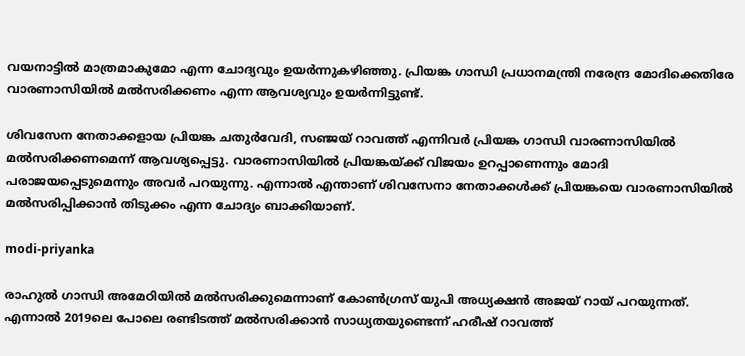വയനാട്ടില്‍ മാത്രമാകുമോ എന്ന ചോദ്യവും ഉയര്‍ന്നുകഴിഞ്ഞു. പ്രിയങ്ക ഗാന്ധി പ്രധാനമന്ത്രി നരേന്ദ്ര മോദിക്കെതിരേ വാരണാസിയില്‍ മല്‍സരിക്കണം എന്ന ആവശ്യവും ഉയര്‍ന്നിട്ടുണ്ട്.

ശിവസേന നേതാക്കളായ പ്രിയങ്ക ചതുര്‍വേദി, സഞ്ജയ് റാവത്ത് എന്നിവര്‍ പ്രിയങ്ക ഗാന്ധി വാരണാസിയില്‍ മല്‍സരിക്കണമെന്ന് ആവശ്യപ്പെട്ടു. വാരണാസിയില്‍ പ്രിയങ്കയ്ക്ക് വിജയം ഉറപ്പാണെന്നും മോദി പരാജയപ്പെടുമെന്നും അവര്‍ പറയുന്നു. എന്നാല്‍ എന്താണ് ശിവസേനാ നേതാക്കള്‍ക്ക് പ്രിയങ്കയെ വാരണാസിയില്‍ മല്‍സരിപ്പിക്കാന്‍ തിടുക്കം എന്ന ചോദ്യം ബാക്കിയാണ്.

modi-priyanka

രാഹുല്‍ ഗാന്ധി അമേഠിയില്‍ മല്‍സരിക്കുമെന്നാണ് കോണ്‍ഗ്രസ് യുപി അധ്യക്ഷന്‍ അജയ് റായ് പറയുന്നത്. എന്നാല്‍ 2019ലെ പോലെ രണ്ടിടത്ത് മല്‍സരിക്കാന്‍ സാധ്യതയുണ്ടെന്ന് ഹരീഷ് റാവത്ത്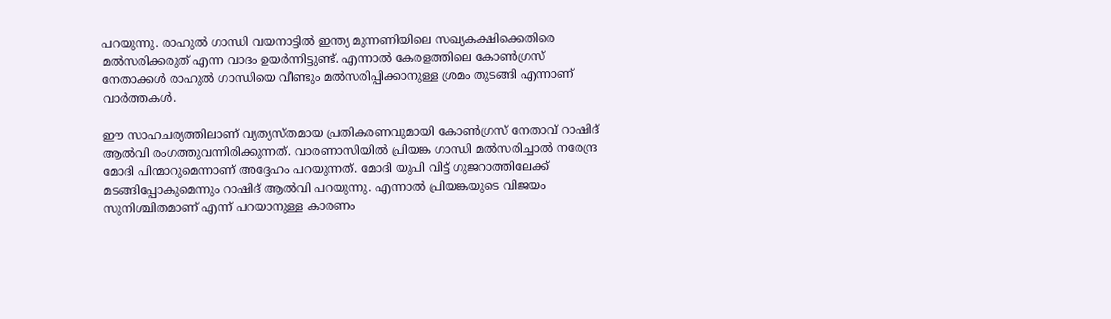പറയുന്നു. രാഹുല്‍ ഗാന്ധി വയനാട്ടില്‍ ഇന്ത്യ മുന്നണിയിലെ സഖ്യകക്ഷിക്കെതിരെ മല്‍സരിക്കരുത് എന്ന വാദം ഉയര്‍ന്നിട്ടുണ്ട്. എന്നാല്‍ കേരളത്തിലെ കോണ്‍ഗ്രസ് നേതാക്കള്‍ രാഹുല്‍ ഗാന്ധിയെ വീണ്ടും മല്‍സരിപ്പിക്കാനുള്ള ശ്രമം തുടങ്ങി എന്നാണ് വാര്‍ത്തകള്‍.

ഈ സാഹചര്യത്തിലാണ് വ്യത്യസ്തമായ പ്രതികരണവുമായി കോണ്‍ഗ്രസ് നേതാവ് റാഷിദ് ആല്‍വി രംഗത്തുവന്നിരിക്കുന്നത്. വാരണാസിയില്‍ പ്രിയങ്ക ഗാന്ധി മല്‍സരിച്ചാല്‍ നരേന്ദ്ര മോദി പിന്മാറുമെന്നാണ് അദ്ദേഹം പറയുന്നത്. മോദി യുപി വിട്ട് ഗുജറാത്തിലേക്ക് മടങ്ങിപ്പോകുമെന്നും റാഷിദ് ആല്‍വി പറയുന്നു. എന്നാല്‍ പ്രിയങ്കയുടെ വിജയം സുനിശ്ചിതമാണ് എന്ന് പറയാനുള്ള കാരണം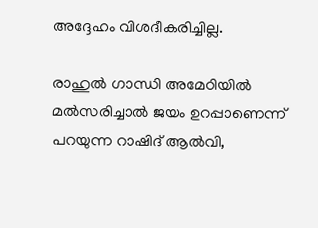അദ്ദേഹം വിശദീകരിച്ചില്ല.

രാഹുല്‍ ഗാന്ധി അമേഠിയില്‍ മല്‍സരിച്ചാല്‍ ജയം ഉറപ്പാണെന്ന് പറയുന്ന റാഷിദ് ആല്‍വി,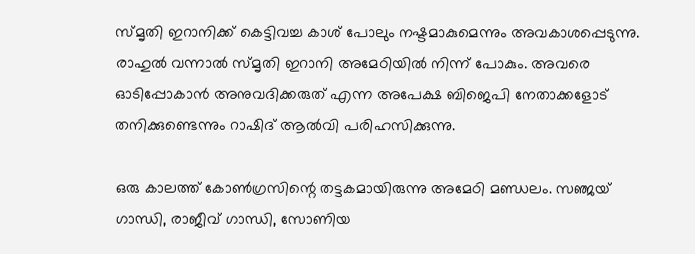സ്മൃതി ഇറാനിക്ക് കെട്ടിവച്ച കാശ് പോലും നഷ്ടമാകുമെന്നും അവകാശപ്പെടുന്നു. രാഹുല്‍ വന്നാല്‍ സ്മൃതി ഇറാനി അമേഠിയില്‍ നിന്ന് പോകും. അവരെ ഓടിപ്പോകാന്‍ അനുവദിക്കരുത് എന്ന അപേക്ഷ ബിജെപി നേതാക്കളോട് തനിക്കുണ്ടെന്നും റാഷിദ് ആല്‍വി പരിഹസിക്കുന്നു.

ഒരു കാലത്ത് കോണ്‍ഗ്രസിന്റെ തട്ടകമായിരുന്നു അമേഠി മണ്ഡലം. സഞ്ജയ് ഗാന്ധി, രാജീവ് ഗാന്ധി, സോണിയ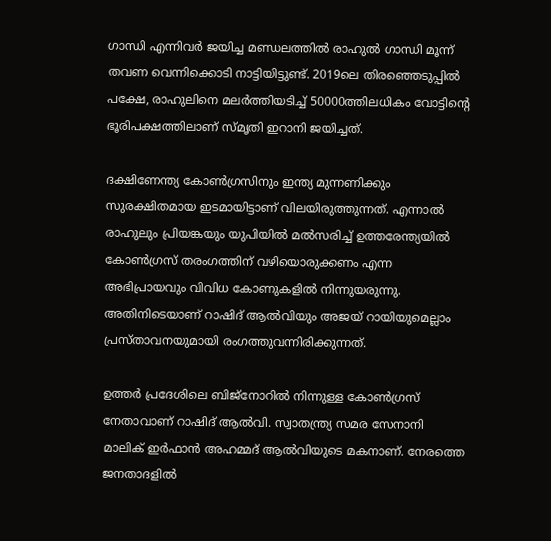ഗാന്ധി എന്നിവര്‍ ജയിച്ച മണ്ഡലത്തില്‍ രാഹുല്‍ ഗാന്ധി മൂന്ന് തവണ വെന്നിക്കൊടി നാട്ടിയിട്ടുണ്ട്. 2019ലെ തിരഞ്ഞെടുപ്പില്‍ പക്ഷേ, രാഹുലിനെ മലര്‍ത്തിയടിച്ച് 50000ത്തിലധികം വോട്ടിന്റെ ഭൂരിപക്ഷത്തിലാണ് സ്മൃതി ഇറാനി ജയിച്ചത്.

ദക്ഷിണേന്ത്യ കോണ്‍ഗ്രസിനും ഇന്ത്യ മുന്നണിക്കും സുരക്ഷിതമായ ഇടമായിട്ടാണ് വിലയിരുത്തുന്നത്. എന്നാല്‍ രാഹുലും പ്രിയങ്കയും യുപിയില്‍ മല്‍സരിച്ച് ഉത്തരേന്ത്യയില്‍ കോണ്‍ഗ്രസ് തരംഗത്തിന് വഴിയൊരുക്കണം എന്ന അഭിപ്രായവും വിവിധ കോണുകളില്‍ നിന്നുയരുന്നു. അതിനിടെയാണ് റാഷിദ് ആല്‍വിയും അജയ് റായിയുമെല്ലാം പ്രസ്താവനയുമായി രംഗത്തുവന്നിരിക്കുന്നത്.

ഉത്തര്‍ പ്രദേശിലെ ബിജ്‌നോറില്‍ നിന്നുള്ള കോണ്‍ഗ്രസ് നേതാവാണ് റാഷിദ് ആല്‍വി. സ്വാതന്ത്ര്യ സമര സേനാനി മാലിക് ഇര്‍ഫാന്‍ അഹമ്മദ് ആല്‍വിയുടെ മകനാണ്. നേരത്തെ ജനതാദളില്‍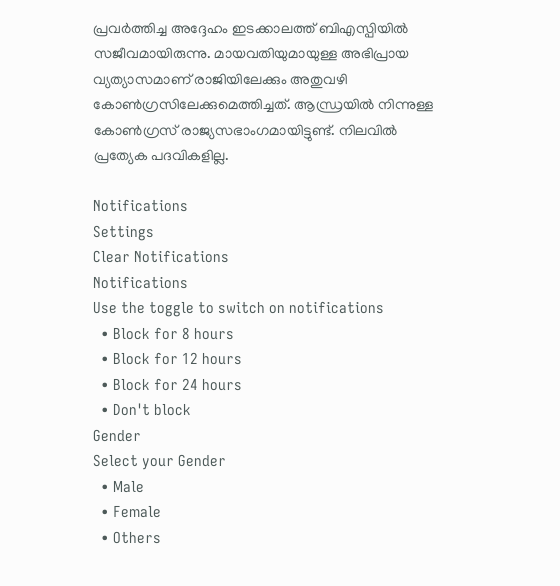പ്രവര്‍ത്തിച്ച അദ്ദേഹം ഇടക്കാലത്ത് ബിഎസ്പിയില്‍ സജീവമായിരുന്നു. മായവതിയുമായുള്ള അഭിപ്രായ വ്യത്യാസമാണ് രാജിയിലേക്കും അതുവഴി കോണ്‍ഗ്രസിലേക്കുമെത്തിച്ചത്. ആന്ധ്രയില്‍ നിന്നുള്ള കോണ്‍ഗ്രസ് രാജ്യസഭാംഗമായിട്ടുണ്ട്. നിലവില്‍ പ്രത്യേക പദവികളില്ല.

Notifications
Settings
Clear Notifications
Notifications
Use the toggle to switch on notifications
  • Block for 8 hours
  • Block for 12 hours
  • Block for 24 hours
  • Don't block
Gender
Select your Gender
  • Male
  • Female
  • Others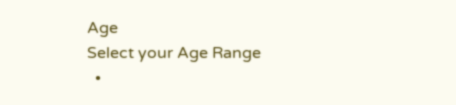Age
Select your Age Range
  •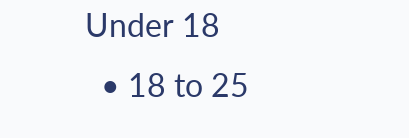Under 18
  • 18 to 25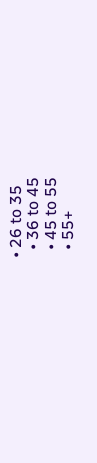• 26 to 35
  • 36 to 45
  • 45 to 55
  • 55+